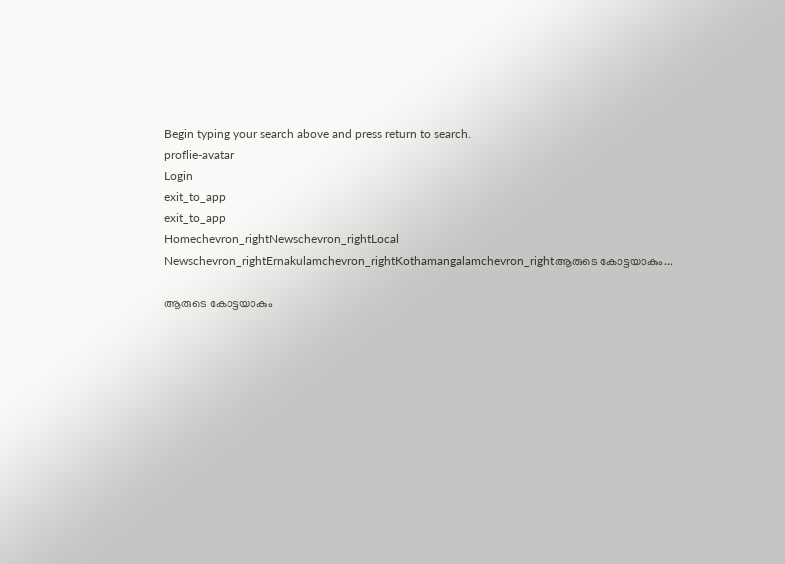Begin typing your search above and press return to search.
proflie-avatar
Login
exit_to_app
exit_to_app
Homechevron_rightNewschevron_rightLocal Newschevron_rightErnakulamchevron_rightKothamangalamchevron_rightആരുടെ കോട്ടയാകും...

ആരുടെ കോട്ടയാകും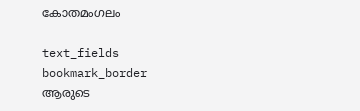കോതമംഗലം

text_fields
bookmark_border
ആരുടെ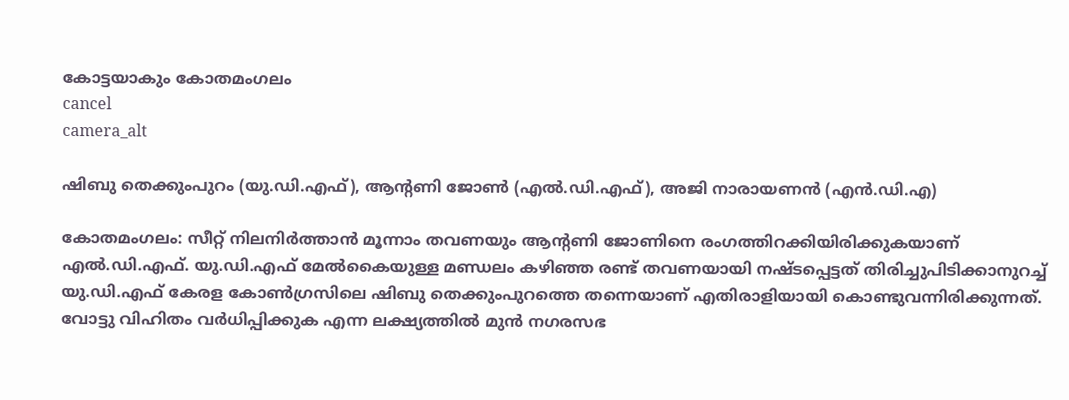കോട്ടയാകും കോതമംഗലം
cancel
camera_alt

ഷിബു തെക്കുംപുറം (യു.ഡി.എഫ്), ആന്റണി ജോൺ (എൽ.ഡി.എഫ്), അജി നാരായണൻ (എൻ.ഡി.എ)

കോതമംഗലം: സീറ്റ് നിലനിർത്താൻ മൂന്നാം തവണയും ആന്റണി ജോണിനെ രംഗത്തിറക്കിയിരിക്കുകയാണ് എൽ.ഡി.എഫ്. യു.ഡി.എഫ് മേൽകൈയുള്ള മണ്ഡലം കഴിഞ്ഞ രണ്ട് തവണയായി നഷ്ടപ്പെട്ടത് തിരിച്ചുപിടിക്കാനുറച്ച് യു.ഡി.എഫ് കേരള കോൺഗ്രസിലെ ഷിബു തെക്കുംപുറത്തെ തന്നെയാണ് എതിരാളിയായി കൊണ്ടുവന്നിരിക്കുന്നത്. വോട്ടു വിഹിതം വർധിപ്പിക്കുക എന്ന ലക്ഷ്യത്തിൽ മുൻ നഗരസഭ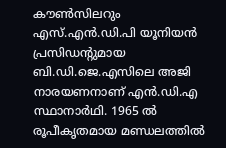കൗൺസിലറും എസ്.എൻ.ഡി.പി യൂനിയൻ പ്രസിഡന്റുമായ ബി.ഡി.ജെ.എസിലെ അജി നാരയണനാണ് എൻ.ഡി.എ സ്ഥാനാർഥി. 1965 ൽ രൂപീകൃതമായ മണ്ഡലത്തിൽ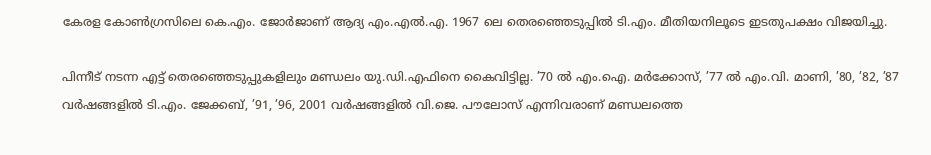കേരള കോൺഗ്രസിലെ കെ.എം. ജോർജാണ് ആദ്യ എം.എൽ.എ. 1967 ലെ തെരഞ്ഞെടുപ്പിൽ ടി.എം. മീതിയനിലൂടെ ഇടതുപക്ഷം വിജയിച്ചു.

പിന്നീട് നടന്ന എട്ട് തെരഞ്ഞെടുപ്പുകളിലും മണ്ഡലം യു.ഡി.എഫിനെ കൈവിട്ടില്ല. ’70 ൽ എം.ഐ. മർക്കോസ്, ’77 ൽ എം.വി. മാണി, ’80, ’82, ’87 വർഷങ്ങളിൽ ടി.എം. ജേക്കബ്, ’91, ’96, 2001 വർഷങ്ങളിൽ വി.ജെ. പൗലോസ് എന്നിവരാണ് മണ്ഡലത്തെ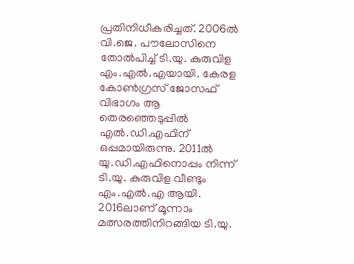പ്രതിനിധീകരിച്ചത്. 2006ൽ വി.ജെ. പൗലോസിനെ തോൽപിച്ച് ടി.യു. കുരുവിള എം.എൽ.എയായി. കേരള കോൺഗ്രസ് ജോസഫ് വിഭാഗം ആ തെരഞ്ഞെടുപ്പിൽ എൽ.ഡി.എഫിന് ഒപ്പമായിരുന്നു. 2011ൽ യു.ഡി.എഫിനൊപ്പം നിന്ന് ടി.യു. കുരുവിള വീണ്ടും എം.എൽ.എ ആയി. 2016ലാണ് മൂന്നാം മത്സരത്തിനിറങ്ങിയ ടി.യു.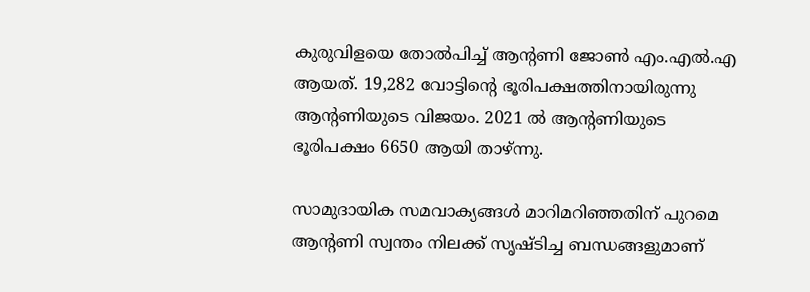കുരുവിളയെ തോൽപിച്ച് ആന്റണി ജോൺ എം.എൽ.എ ആയത്. 19,282 വോട്ടിന്റെ ഭൂരിപക്ഷത്തിനായിരുന്നു ആന്റണിയുടെ വിജയം. 2021 ൽ ആന്റണിയുടെ ഭൂരിപക്ഷം 6650 ആയി താഴ്ന്നു.

സാമുദായിക സമവാക്യങ്ങൾ മാറിമറിഞ്ഞതിന് പുറമെ ആന്റണി സ്വന്തം നിലക്ക് സൃഷ്ടിച്ച ബന്ധങ്ങളുമാണ്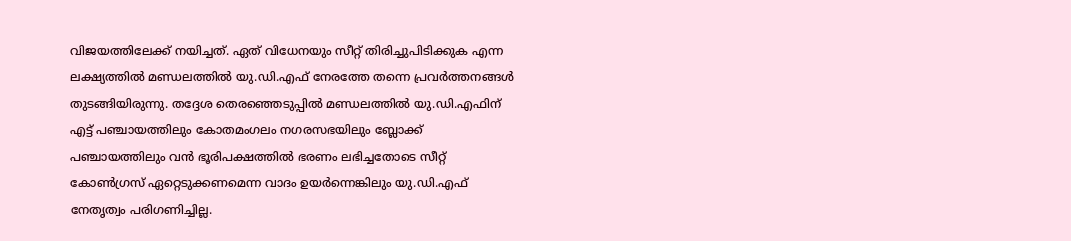വിജയത്തിലേക്ക് നയിച്ചത്. ഏത് വിധേനയും സീറ്റ് തിരിച്ചുപിടിക്കുക എന്ന ലക്ഷ്യത്തിൽ മണ്ഡലത്തിൽ യു.ഡി.എഫ് നേരത്തേ തന്നെ പ്രവർത്തനങ്ങൾ തുടങ്ങിയിരുന്നു. തദ്ദേശ തെരഞ്ഞെടുപ്പിൽ മണ്ഡലത്തിൽ യു.ഡി.എഫിന് എട്ട് പഞ്ചായത്തിലും കോതമംഗലം നഗരസഭയിലും ബ്ലോക്ക് പഞ്ചായത്തിലും വൻ ഭൂരിപക്ഷത്തിൽ ഭരണം ലഭിച്ചതോടെ സീറ്റ് കോൺഗ്രസ് ഏറ്റെടുക്കണമെന്ന വാദം ഉയർന്നെങ്കിലും യു.ഡി.എഫ് നേതൃത്വം പരിഗണിച്ചില്ല.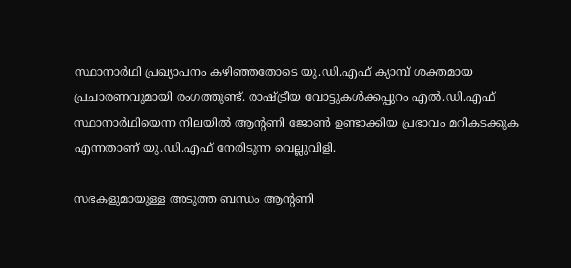സ്ഥാനാർഥി പ്രഖ്യാപനം കഴിഞ്ഞതോടെ യു.ഡി.എഫ് ക്യാമ്പ് ശക്തമായ പ്രചാരണവുമായി രംഗത്തുണ്ട്. രാഷ്ട്രീയ വോട്ടുകൾക്കപ്പുറം എൽ.ഡി.എഫ് സ്ഥാനാർഥിയെന്ന നിലയിൽ ആന്റണി ജോൺ ഉണ്ടാക്കിയ പ്രഭാവം മറികടക്കുക എന്നതാണ് യു.ഡി.എഫ് നേരിടുന്ന വെല്ലുവിളി.

സഭകളുമായുള്ള അടുത്ത ബന്ധം ആന്റണി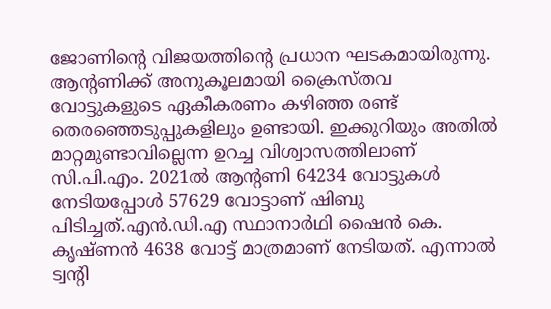ജോണിന്റെ വിജയത്തിന്റെ പ്രധാന ഘടകമായിരുന്നു. ആന്‍റണിക്ക് അനുകൂലമായി ക്രൈസ്തവ വോട്ടുകളുടെ ഏകീകരണം കഴിഞ്ഞ രണ്ട് തെരഞ്ഞെടുപ്പുകളിലും ഉണ്ടായി. ഇക്കുറിയും അതിൽ മാറ്റമുണ്ടാവില്ലെന്ന ഉറച്ച വിശ്വാസത്തിലാണ് സി.പി.എം. 2021ൽ ആന്റണി 64234 വോട്ടുകൾ നേടിയപ്പോൾ 57629 വോട്ടാണ് ഷിബു പിടിച്ചത്.എൻ.ഡി.എ സ്ഥാനാർഥി ഷൈൻ കെ. കൃഷ്ണൻ 4638 വോട്ട് മാത്രമാണ് നേടിയത്. എന്നാൽ ട്വന്റി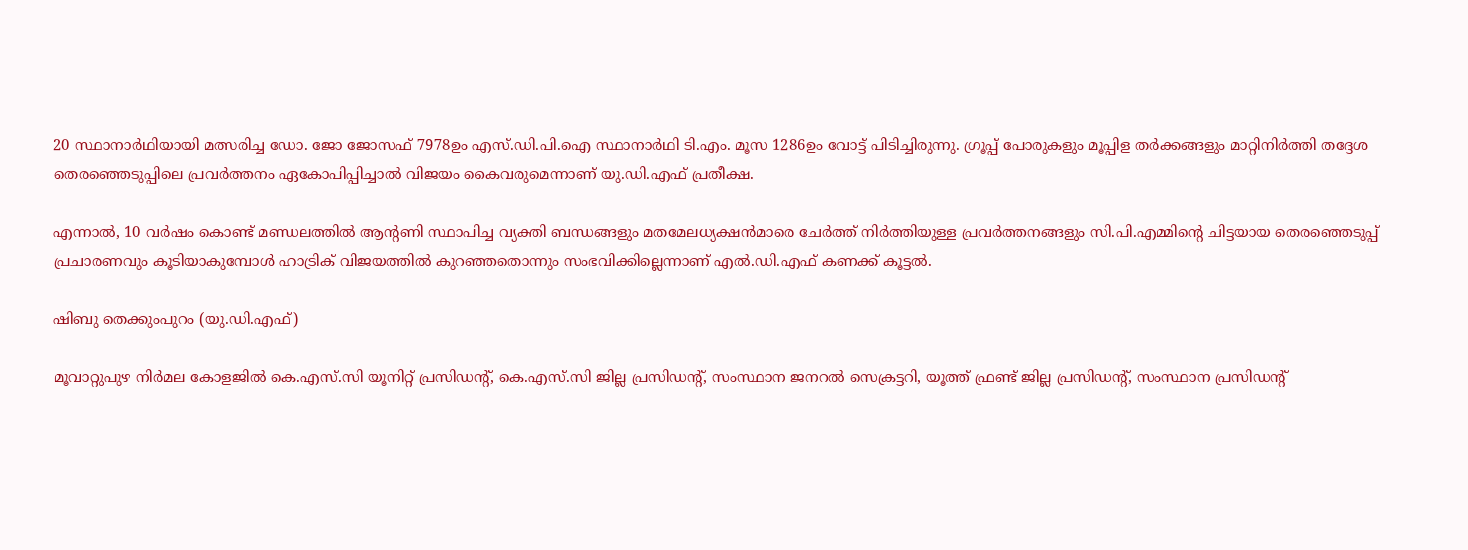20 സ്ഥാനാർഥിയായി മത്സരിച്ച ഡോ. ജോ ജോസഫ് 7978ഉം എസ്.ഡി.പി.ഐ സ്ഥാനാർഥി ടി.എം. മൂസ 1286ഉം വോട്ട് പിടിച്ചിരുന്നു. ഗ്രൂപ്പ് പോരുകളും മൂപ്പിള തർക്കങ്ങളും മാറ്റിനിർത്തി തദ്ദേശ തെരഞ്ഞെടുപ്പിലെ പ്രവർത്തനം ഏകോപിപ്പിച്ചാൽ വിജയം കൈവരുമെന്നാണ് യു.ഡി.എഫ് പ്രതീക്ഷ.

എന്നാൽ, 10 വർഷം കൊണ്ട് മണ്ഡലത്തിൽ ആന്റണി സ്ഥാപിച്ച വ്യക്തി ബന്ധങ്ങളും മതമേലധ്യക്ഷൻമാരെ ചേർത്ത് നിർത്തിയുള്ള പ്രവർത്തനങ്ങളും സി.പി.എമ്മിന്റെ ചിട്ടയായ തെരഞ്ഞെടുപ്പ് പ്രചാരണവും കൂടിയാകുമ്പോൾ ഹാട്രിക് വിജയത്തിൽ കുറഞ്ഞതൊന്നും സംഭവിക്കില്ലെന്നാണ് എൽ.ഡി.എഫ് കണക്ക് കൂട്ടൽ.

ഷിബു തെക്കുംപുറം (യു.ഡി.എഫ്)

മൂവാറ്റുപുഴ നിർമല കോളജിൽ കെ.എസ്.സി യൂനിറ്റ് പ്രസിഡന്റ്, കെ.എസ്.സി ജില്ല പ്രസിഡന്റ്, സംസ്ഥാന ജനറൽ സെക്രട്ടറി, യൂത്ത് ഫ്രണ്ട് ജില്ല പ്രസിഡന്റ്, സംസ്ഥാന പ്രസിഡന്റ്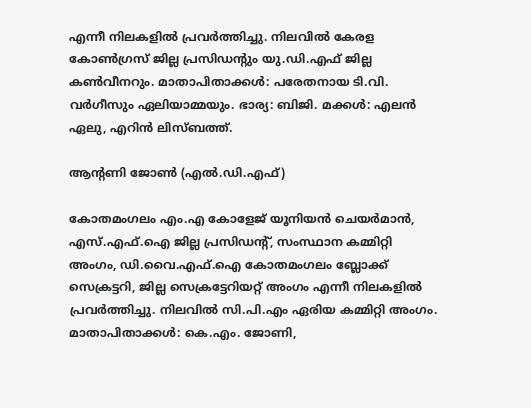എന്നീ നിലകളിൽ പ്രവർത്തിച്ചു. നിലവിൽ കേരള കോൺഗ്രസ് ജില്ല പ്രസിഡന്റും യു.ഡി.എഫ് ജില്ല കൺവീനറും. മാതാപിതാക്കൾ: പരേതനായ ടി.വി. വർഗീസും ഏലിയാമ്മയും. ഭാര്യ: ബിജി. മക്കൾ: എലൻ ഏലു, എറിൻ ലിസ്ബത്ത്.

ആന്റണി ജോൺ (എൽ.ഡി.എഫ്)

കോതമംഗലം എം.എ കോളേജ് യൂനിയൻ ചെയർമാൻ, എസ്.എഫ്.ഐ ജില്ല പ്രസിഡന്റ്, സംസ്ഥാന കമ്മിറ്റി അംഗം, ഡി.വൈ.എഫ്.ഐ കോതമംഗലം ബ്ലോക്ക് സെക്രട്ടറി, ജില്ല സെക്രട്ടേറിയറ്റ് അംഗം എന്നീ നിലകളിൽ പ്രവർത്തിച്ചു. നിലവിൽ സി.പി.എം ഏരിയ കമ്മിറ്റി അംഗം. മാതാപിതാക്കൾ: കെ.എം. ജോണി,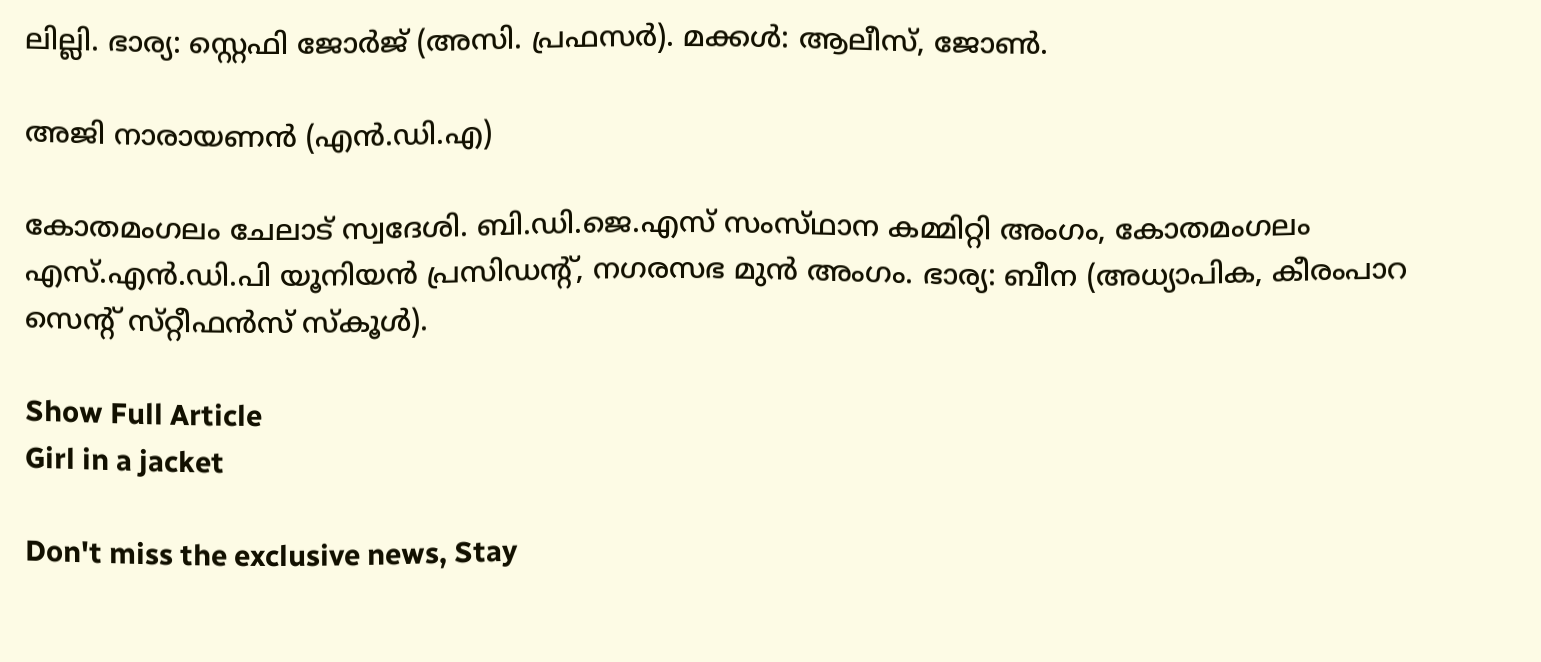ലില്ലി. ഭാര്യ: സ്റ്റെഫി ജോർജ് (അസി. പ്രഫസർ). മക്കൾ: ആലീസ്, ജോൺ.

അജി നാരായണൻ (എൻ.ഡി.എ)

കോതമംഗലം ചേലാട് സ്വദേശി. ബി.ഡി.ജെ.എസ് സംസ്‌ഥാന കമ്മിറ്റി അംഗം, കോതമംഗലം എസ്.എൻ.ഡി.പി യൂനിയൻ പ്രസിഡന്റ്, നഗരസഭ മുൻ അംഗം. ഭാര്യ: ബീന (അധ്യാപിക, കീരംപാറ സെന്റ് സ്‌റ്റീഫൻസ് സ്‌കൂൾ).

Show Full Article
Girl in a jacket

Don't miss the exclusive news, Stay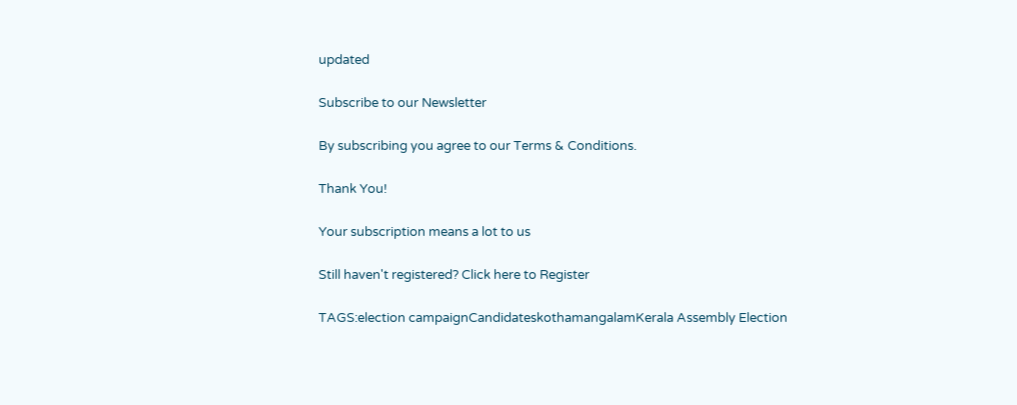updated

Subscribe to our Newsletter

By subscribing you agree to our Terms & Conditions.

Thank You!

Your subscription means a lot to us

Still haven't registered? Click here to Register

TAGS:election campaignCandidateskothamangalamKerala Assembly Election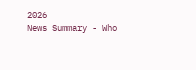2026
News Summary - Who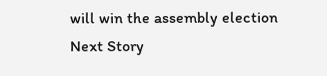will win the assembly election
Next Story